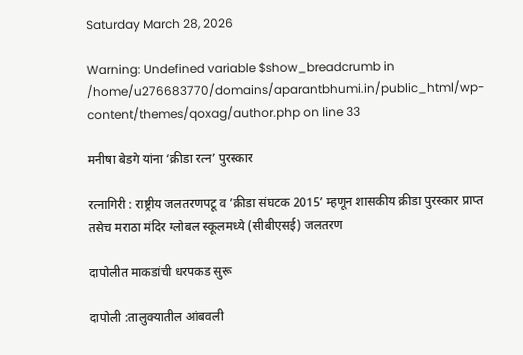Saturday March 28, 2026

Warning: Undefined variable $show_breadcrumb in /home/u276683770/domains/aparantbhumi.in/public_html/wp-content/themes/qoxag/author.php on line 33

मनीषा बेडगे यांना ‘क्रीडा रत्न’ पुरस्कार

रत्नागिरी : राष्ट्रीय जलतरणपटू व ’क्रीडा संघटक 2015’ म्हणून शासकीय क्रीडा पुरस्कार प्राप्त तसेच मराठा मंदिर ग्लोबल स्कूलमध्ये (सीबीएसई) जलतरण

दापोलीत माकडांची धरपकड सुरू

दापोली :तालुक्यातील आंबवली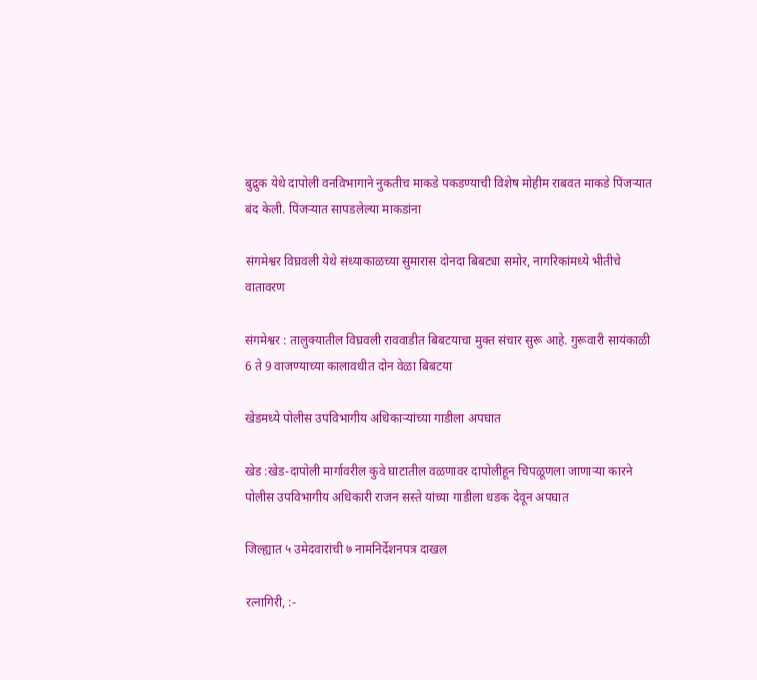बुद्रुक येथे दापोली वनविभागाने नुकतीच माकडे पकडण्याची विशेष मोहीम राबवत माकडे पिंजऱ्यात बंद केली. पिंजऱ्यात सापडलेल्या माकडांना

संगमेश्वर विघ्रवली येथे संध्याकाळच्या सुमारास दोनदा बिबट्या समोर, नागरिकांमध्ये भीतीचे वातावरण

संगमेश्वर : तालुक्यातील विघ्रवली राववाडीत बिबटयाचा मुक्त संचार सुरू आहे. गुरूवारी सायंकाळी 6 ते 9 वाजण्याच्या कालावधीत दोन वेळा बिबटया

खेडमध्ये पोलीस उपविभागीय अधिकाऱ्यांच्या गाडीला अपघात

खेड :खेड-दापोली मार्गावरील कुवे घाटातील वळणावर दापोलीहून चिपळूणला जाणाऱ्या कारने पोलीस उपविभागीय अधिकारी राजन सस्ते यांच्या गाडीला धडक देवून अपघात

जिल्ह्यात ५ उमेदवारांची ७ नामनिर्देशनपत्र दाखल

रत्नागिरी, :-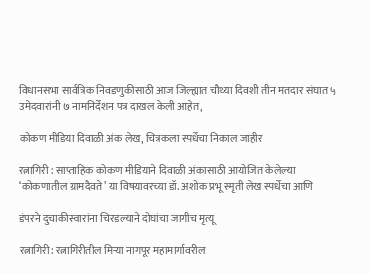विधानसभा सार्वत्रिक निवडणुकीसाठी आज जिल्ह्यात चौथ्या दिवशी तीन मतदार संघात ५ उमेदवारांनी ७ नामनिर्देशन पत्र दाखल केली आहेत,

कोकण मीडिया दिवाळी अंक लेख, चित्रकला स्पर्धेचा निकाल जाहीर

रत्नागिरी : साप्ताहिक कोकण मीडियाने दिवाळी अंकासाठी आयोजित केलेल्या ‘कोकणातील ग्रामदैवते’ या विषयावरच्या डॉ. अशोक प्रभू स्मृती लेख स्पर्धेचा आणि

डंपरने दुचाकीस्वारांना चिरडल्याने दोघांचा जागीच मृत्यू

रत्नागिरी: रत्नागिरीतील मिऱ्या नागपूर महामार्गावरील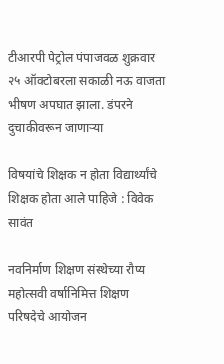टीआरपी पेट्रोल पंपाजवळ शुक्रवार २५ ऑक्टोबरला सकाळी नऊ वाजता भीषण अपघात झाला. डंपरने दुचाकीवरून जाणाऱ्या

विषयांचे शिक्षक न होता विद्यार्थ्यांचे शिक्षक होता आले पाहिजे : विवेक सावंत

नवनिर्माण शिक्षण संस्थेच्या रौप्य महोत्सवी वर्षानिमित्त शिक्षण परिषदेचे आयोजन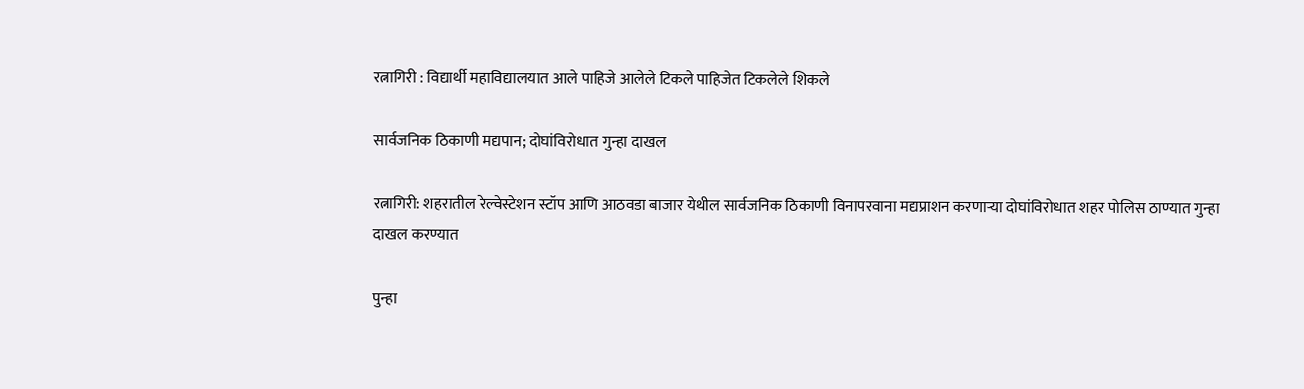रत्नागिरी : विद्यार्थी महाविद्यालयात आले पाहिजे आलेले टिकले पाहिजेत टिकलेले शिकले

सार्वजनिक ठिकाणी मद्यपान; दोघांविरोधात गुन्हा दाखल

रत्नागिरी: शहरातील रेल्वेस्टेशन स्टॉप आणि आठवडा बाजार येथील सार्वजनिक ठिकाणी विनापरवाना मद्यप्राशन करणाऱ्या दोघांविरोधात शहर पोलिस ठाण्यात गुन्हा दाखल करण्यात

पुन्हा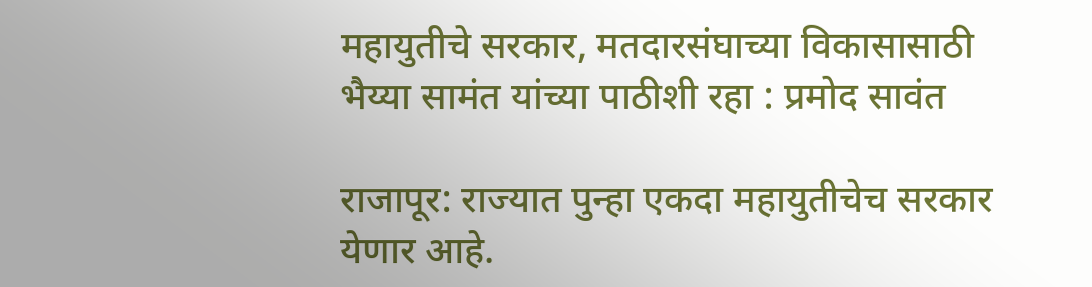महायुतीचे सरकार, मतदारसंघाच्या विकासासाठी भैय्या सामंत यांच्या पाठीशी रहा : प्रमोद सावंत

राजापूर: राज्यात पुन्हा एकदा महायुतीचेच सरकार येणार आहे.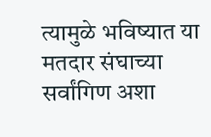त्यामुळे भविष्यात या मतदार संघाच्या सर्वांगिण अशा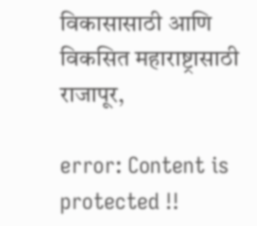विकासासाठी आणि विकसित महाराष्ट्रासाठी राजापूर,

error: Content is protected !!